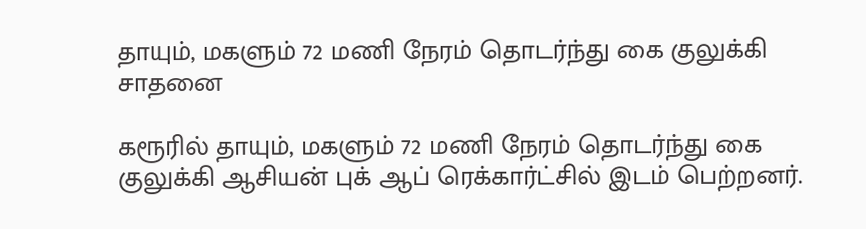தாயும், மகளும் 72 மணி நேரம் தொடர்ந்து கை குலுக்கி சாதனை

கரூரில் தாயும், மகளும் 72 மணி நேரம் தொடர்ந்து கை குலுக்கி ஆசியன் புக் ஆப் ரெக்கார்ட்சில் இடம் பெற்றனர்.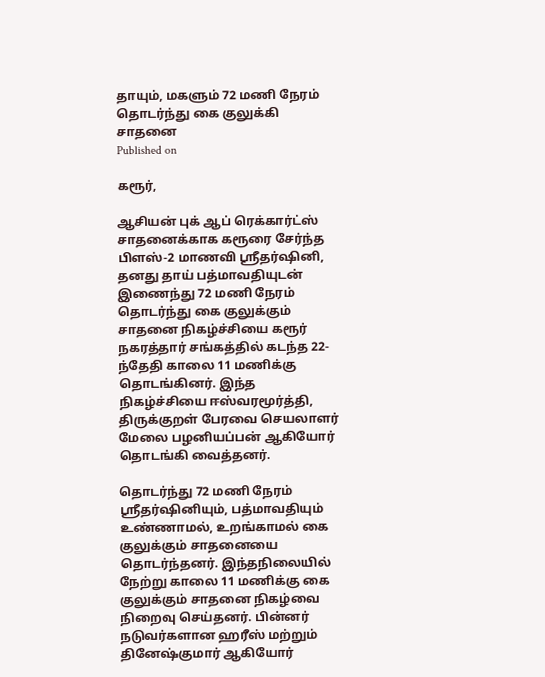தாயும், மகளும் 72 மணி நேரம் தொடர்ந்து கை குலுக்கி சாதனை
Published on

கரூர்,

ஆசியன் புக் ஆப் ரெக்கார்ட்ஸ் சாதனைக்காக கரூரை சேர்ந்த பிளஸ்-2 மாணவி ஸ்ரீதர்ஷினி, தனது தாய் பத்மாவதியுடன் இணைந்து 72 மணி நேரம் தொடர்ந்து கை குலுக்கும் சாதனை நிகழ்ச்சியை கரூர் நகரத்தார் சங்கத்தில் கடந்த 22-ந்தேதி காலை 11 மணிக்கு தொடங்கினர். இந்த நிகழ்ச்சியை ஈஸ்வரமூர்த்தி, திருக்குறள் பேரவை செயலாளர் மேலை பழனியப்பன் ஆகியோர் தொடங்கி வைத்தனர்.

தொடர்ந்து 72 மணி நேரம் ஸ்ரீதர்ஷினியும், பத்மாவதியும் உண்ணாமல், உறங்காமல் கை குலுக்கும் சாதனையை தொடர்ந்தனர். இந்தநிலையில் நேற்று காலை 11 மணிக்கு கை குலுக்கும் சாதனை நிகழ்வை நிறைவு செய்தனர். பின்னர் நடுவர்களான ஹரீஸ் மற்றும் தினேஷ்குமார் ஆகியோர்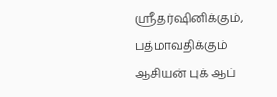ஸ்ரீதர்ஷினிக்கும், பத்மாவதிக்கும் ஆசியன் புக் ஆப்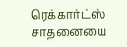ரெக்கார்ட்ஸ் சாதனையை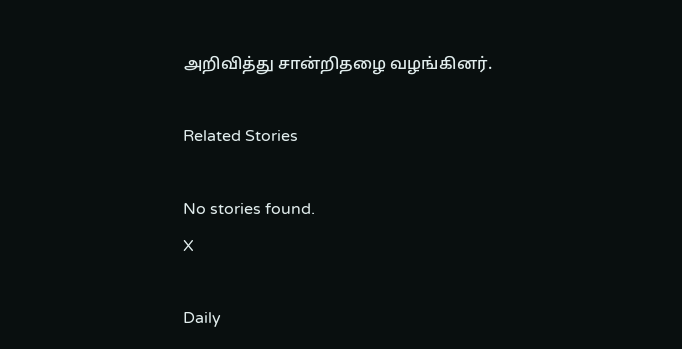அறிவித்து சான்றிதழை வழங்கினர்.

Related Stories

No stories found.
X

Daily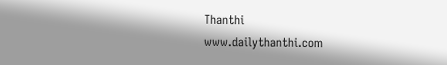Thanthi
www.dailythanthi.com